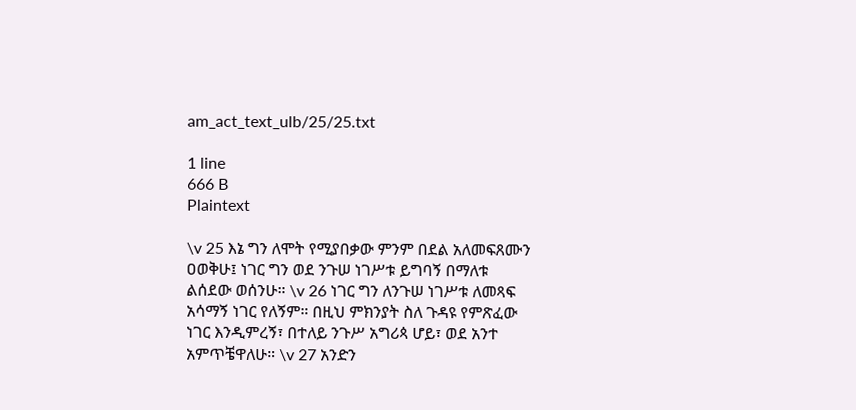am_act_text_ulb/25/25.txt

1 line
666 B
Plaintext

\v 25 እኔ ግን ለሞት የሚያበቃው ምንም በደል አለመፍጸሙን ዐወቅሁ፤ ነገር ግን ወደ ንጉሠ ነገሥቱ ይግባኝ በማለቱ ልሰደው ወሰንሁ። \v 26 ነገር ግን ለንጉሠ ነገሥቱ ለመጻፍ አሳማኝ ነገር የለኝም። በዚህ ምክንያት ስለ ጉዳዩ የምጽፈው ነገር እንዲምረኝ፣ በተለይ ንጉሥ አግሪጳ ሆይ፣ ወደ አንተ አምጥቼዋለሁ። \v 27 አንድን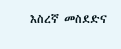እስረኛ መስደድና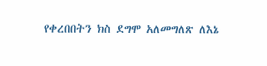የቀረበበትን ክስ ደግሞ አለመግለጽ ለእኔ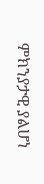ምክንያታዊ ያልሆነ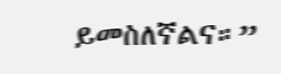ይመስለኛልና።”